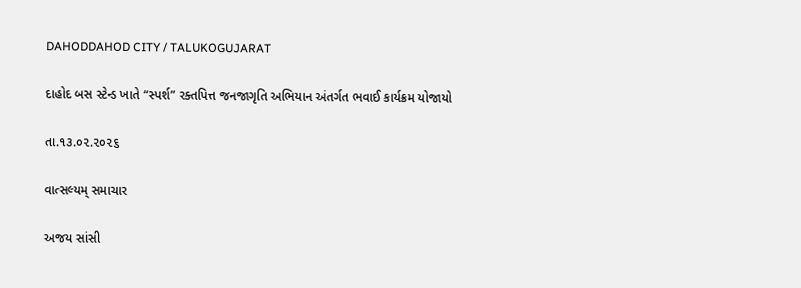DAHODDAHOD CITY / TALUKOGUJARAT

દાહોદ બસ સ્ટેન્ડ ખાતે “સ્પર્શ” રક્તપિત્ત જનજાગૃતિ અભિયાન અંતર્ગત ભવાઈ કાર્યક્રમ યોજાયો

તા.૧૩.૦૨.૨૦૨૬

વાત્સલ્યમ્ સમાચાર

અજય સાંસી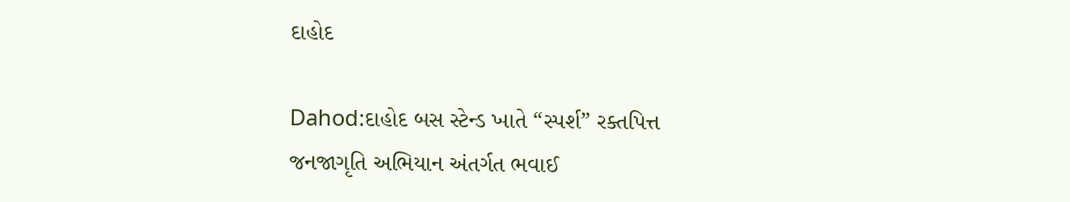દાહોદ

Dahod:દાહોદ બસ સ્ટેન્ડ ખાતે “સ્પર્શ” રક્તપિત્ત જનજાગૃતિ અભિયાન અંતર્ગત ભવાઈ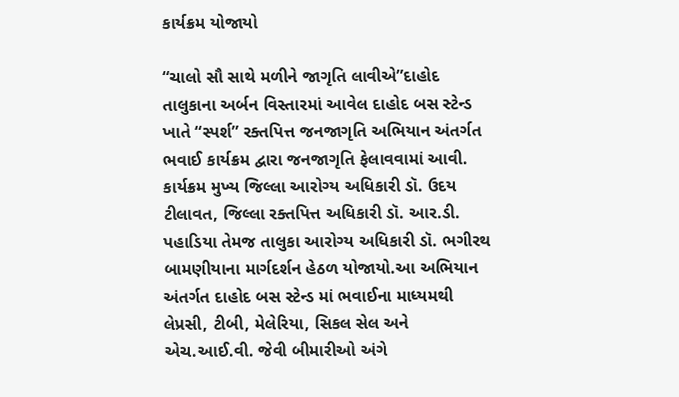કાર્યક્રમ યોજાયો

“ચાલો સૌ સાથે મળીને જાગૃતિ લાવીએ”દાહોદ તાલુકાના અર્બન વિસ્તારમાં આવેલ દાહોદ બસ સ્ટેન્ડ ખાતે “સ્પર્શ” રક્તપિત્ત જનજાગૃતિ અભિયાન અંતર્ગત ભવાઈ કાર્યક્રમ દ્વારા જનજાગૃતિ ફેલાવવામાં આવી. કાર્યક્રમ મુખ્ય જિલ્લા આરોગ્ય અધિકારી ડૉ. ઉદય ટીલાવત, જિલ્લા રક્તપિત્ત અધિકારી ડૉ. આર.ડી. પહાડિયા તેમજ તાલુકા આરોગ્ય અધિકારી ડૉ. ભગીરથ બામણીયાના માર્ગદર્શન હેઠળ યોજાયો.આ અભિયાન અંતર્ગત દાહોદ બસ સ્ટેન્ડ માં ભવાઈના માધ્યમથી લેપ્રસી, ટીબી, મેલેરિયા, સિકલ સેલ અને એચ.આઈ.વી. જેવી બીમારીઓ અંગે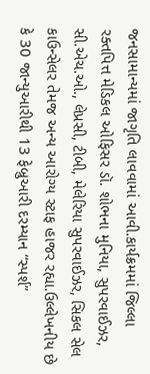જનસામાન્યમાં જાગૃતિ લાવવામાં આવી.કાર્યક્રમમાં જિલ્લા રક્તપિત્ત મેડિકલ ઓફિસર ડૉ. શોભના મુનિયા, સુપરવાઈઝર, સી.એચ.ઓ., લેપ્રસી, ટીબી, મેલેરિયા સુપરવાઈઝર, સિકલ સેલ કાઉન્સેલર તેમજ અન્ય આરોગ્ય સ્ટાફ હાજર રહ્યા.ઉલ્લેખનીય છે કે 30 જાન્યુઆરીથી 13 ફેબ્રુઆરી દરમ્યાન “સ્પર્શ”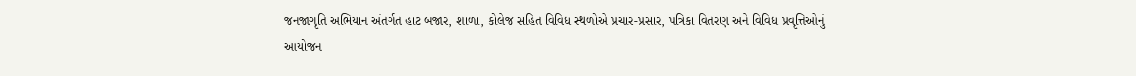જનજાગૃતિ અભિયાન અંતર્ગત હાટ બજાર, શાળા, કોલેજ સહિત વિવિધ સ્થળોએ પ્રચાર-પ્રસાર, પત્રિકા વિતરણ અને વિવિધ પ્રવૃત્તિઓનું આયોજન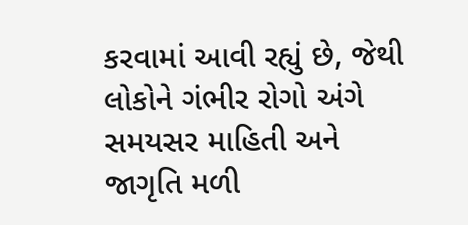કરવામાં આવી રહ્યું છે, જેથી લોકોને ગંભીર રોગો અંગે સમયસર માહિતી અને જાગૃતિ મળી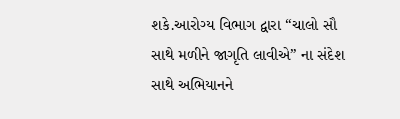શકે.આરોગ્ય વિભાગ દ્વારા “ચાલો સૌ સાથે મળીને જાગૃતિ લાવીએ” ના સંદેશ સાથે અભિયાનને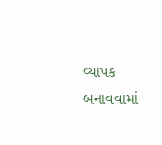વ્યાપક બનાવવામાં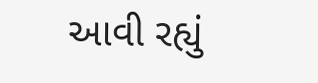આવી રહ્યું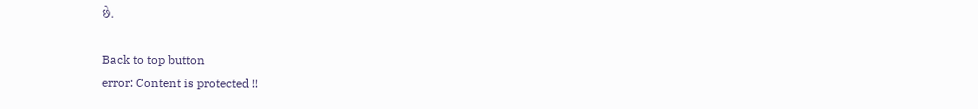છે.

Back to top button
error: Content is protected !!